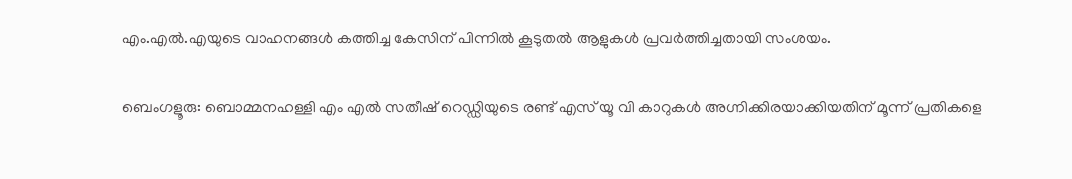എം.എൽ.എയുടെ വാഹനങ്ങൾ കത്തിച്ച കേസിന് പിന്നിൽ കൂടുതൽ ആളുകൾ പ്രവർത്തിച്ചതായി സംശയം.

ബെംഗളൂരു: ബൊമ്മനഹള്ളി എം എൽ സതീഷ് റെഡ്ഡിയുടെ രണ്ട് എസ് യൂ വി കാറുകൾ അഗ്നിക്കിരയാക്കിയതിന് മൂന്ന് പ്രതികളെ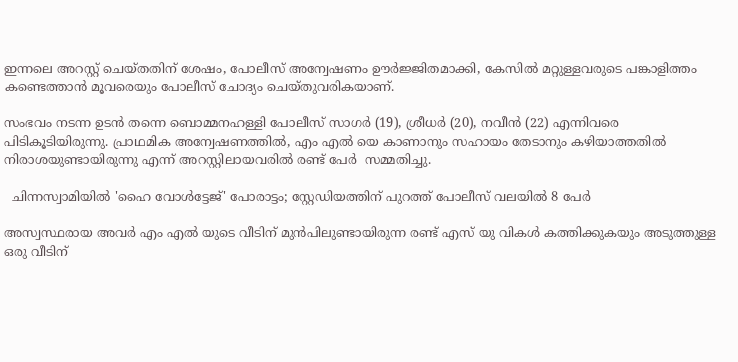ഇന്നലെ അറസ്റ്റ് ചെയ്തതിന് ശേഷം, പോലീസ് അന്വേഷണം ഊർജ്ജിതമാക്കി, കേസിൽ മറ്റുള്ളവരുടെ പങ്കാളിത്തം കണ്ടെത്താൻ മൂവരെയും പോലീസ് ചോദ്യം ചെയ്തുവരികയാണ്.

സംഭവം നടന്ന ഉടൻ തന്നെ ബൊമ്മനഹള്ളി പോലീസ് സാഗർ (19), ശ്രീധർ (20), നവീൻ (22) എന്നിവരെ പിടികൂടിയിരുന്നു. പ്രാഥമിക അന്വേഷണത്തിൽ, എം എൽ യെ കാണാനും സഹായം തേടാനും കഴിയാത്തതിൽ നിരാശയുണ്ടായിരുന്നു എന്ന് അറസ്റ്റിലായവരിൽ രണ്ട് പേർ  സമ്മതിച്ചു.

  ചിന്നസ്വാമിയിൽ 'ഹൈ വോൾട്ടേജ്' പോരാട്ടം; സ്റ്റേഡിയത്തിന് പുറത്ത് പോലീസ് വലയിൽ 8 പേർ

അസ്വസ്ഥരായ അവർ എം എൽ യുടെ വീടിന് മുൻപിലുണ്ടായിരുന്ന രണ്ട് എസ്‌ യു വികൾ കത്തിക്കുകയും അടുത്തുള്ള ഒരു വീടിന്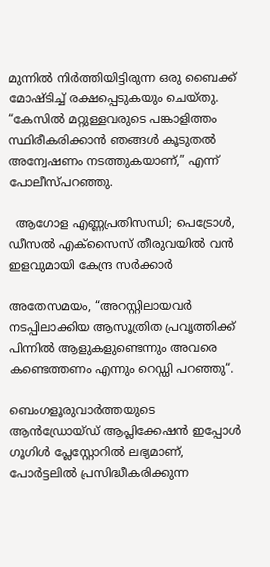മുന്നിൽ നിർത്തിയിട്ടിരുന്ന ഒരു ബൈക്ക് മോഷ്ടിച്ച് രക്ഷപ്പെടുകയും ചെയ്തു. “കേസിൽ മറ്റുള്ളവരുടെ പങ്കാളിത്തം സ്ഥിരീകരിക്കാൻ ഞങ്ങൾ കൂടുതൽ അന്വേഷണം നടത്തുകയാണ്,” എന്ന് പോലീസ്പറഞ്ഞു.

  ആഗോള എണ്ണപ്രതിസന്ധി; പെട്രോൾ, ഡീസൽ എക്സൈസ് തീരുവയിൽ വൻ ഇളവുമായി കേന്ദ്ര സർക്കാർ

അതേസമയം, “അറസ്റ്റിലായവർ  നടപ്പിലാക്കിയ ആസൂത്രിത പ്രവൃത്തിക്ക് പിന്നിൽ ആളുകളുണ്ടെന്നും അവരെ കണ്ടെത്തണം എന്നും റെഡ്ഡി പറഞ്ഞു“.

ബെംഗളൂരുവാർത്തയുടെ ആൻഡ്രോയ്ഡ് ആപ്ലിക്കേഷൻ ഇപ്പോൾ ഗൂഗിൾ പ്ലേസ്റ്റോറിൽ ലഭ്യമാണ്, പോർട്ടലിൽ പ്രസിദ്ധീകരിക്കുന്ന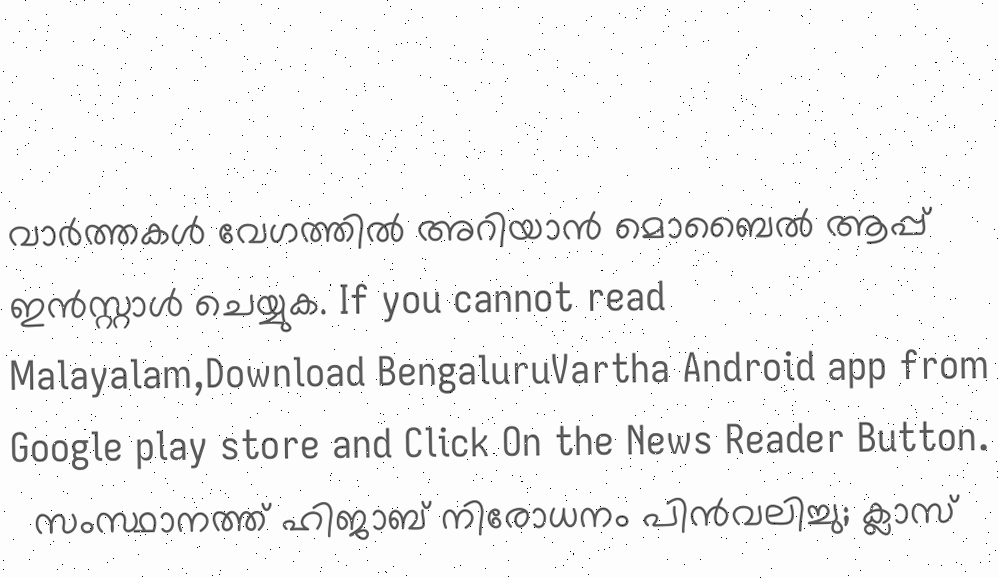വാർത്തകൾ വേഗത്തിൽ അറിയാൻ മൊബൈൽ ആപ്പ് ഇൻസ്റ്റാൾ ചെയ്യുക. If you cannot read Malayalam,Download BengaluruVartha Android app from Google play store and Click On the News Reader Button.
  സംസ്ഥാനത്ത് ഹിജാബ് നിരോധനം പിൻവലിച്ചു; ക്ലാസ്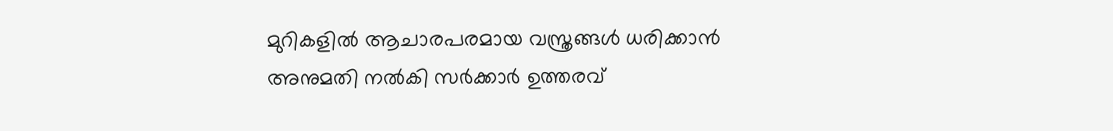മുറികളിൽ ആചാരപരമായ വസ്ത്രങ്ങൾ ധരിക്കാൻ അനുമതി നൽകി സർക്കാർ ഉത്തരവ്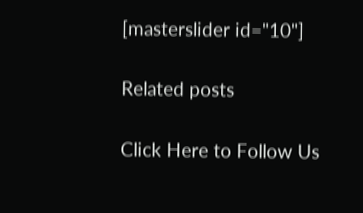[masterslider id="10"]

Related posts

Click Here to Follow Us